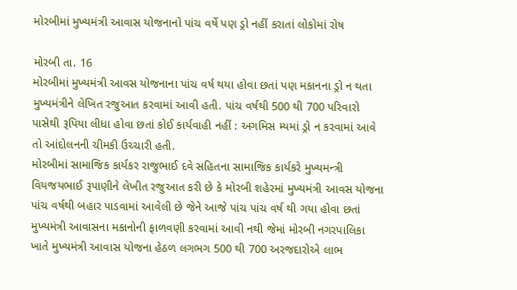મોરબીમાં મુખ્યમંત્રી આવાસ યોજનાનો પાંચ વર્ષે પણ ડ્રો નહીં કરાતાં લોકોમાં રોષ

મોરબી તા. 16
મોરબીમાં મુખ્યમંત્રી આવસ યોજનાના પાંચ વર્ષ થયા હોવા છતાં પણ મકાનના ડ્રો ન થતા મુખ્યમંત્રીને લેખિત રજુઆત કરવામાં આવી હતી. પાંચ વર્ષથી 500 થી 700 પરિવારો પાસેથી રૂપિયા લીધા હોવા છતાં કોઈ કાર્યવાહી નહીં : અગમિસ મ્યમાં ડ્રો ન કરવામાં આવે તો આંદોલનની ચીમકી ઉચ્ચારી હતી.
મોરબીમાં સામાજિક કાર્યકર રાજુભાઈ દવે સહિતના સામાજિક કાર્યકરે મુખ્યમન્ત્રી વિયજયભાઈ રૂપાણીને લેખીત રજુઆત કરી છે કે મોરબી શહેરમાં મુખ્યમંત્રી આવસ યોજના પાંચ વર્ષથી બહાર પાડવામાં આવેલી છે જેને આજે પાંચ પાંચ વર્ષ થી ગયા હોવા છતાં મુખ્યમંત્રી આવાસના મકાનોની ફાળવણી કરવામાં આવી નથી જેમાં મોરબી નગરપાલિકા ખાતે મુખ્યમંત્રી આવાસ યોજના હેઠળ લગભગ 500 થી 700 અરજદારોએ લાભ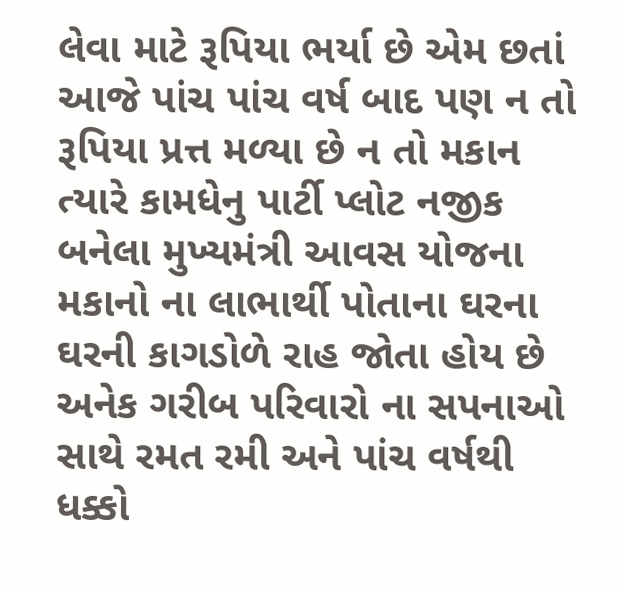લેવા માટે રૂપિયા ભર્યા છે એમ છતાં આજે પાંચ પાંચ વર્ષ બાદ પણ ન તો રૂપિયા પ્રત્ત મળ્યા છે ન તો મકાન ત્યારે કામધેનુ પાર્ટી પ્લોટ નજીક બનેલા મુખ્યમંત્રી આવસ યોજના મકાનો ના લાભાર્થી પોતાના ઘરના ઘરની કાગડોળે રાહ જોતા હોય છે અનેક ગરીબ પરિવારો ના સપનાઓ સાથે રમત રમી અને પાંચ વર્ષથી ધક્કો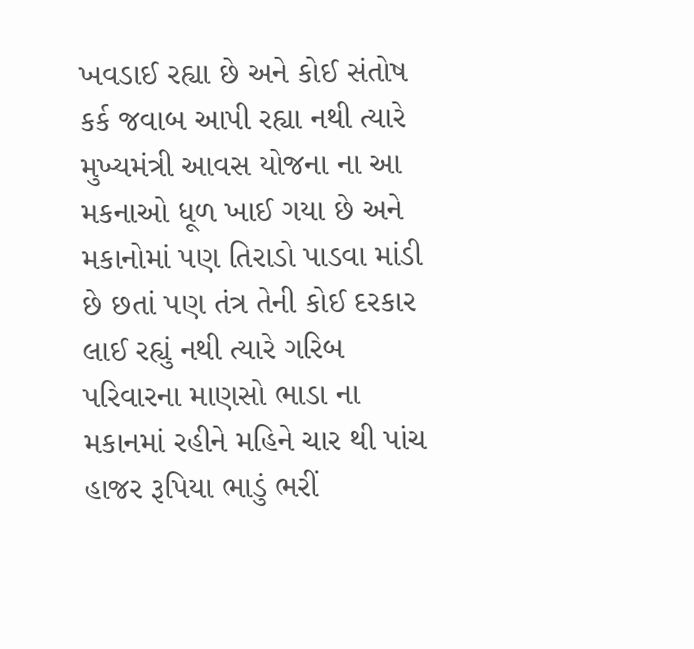ખવડાઈ રહ્યા છે અને કોઈ સંતોષ કર્ક જવાબ આપી રહ્યા નથી ત્યારે મુખ્યમંત્રી આવસ યોજના ના આ મકનાઓ ધૂળ ખાઈ ગયા છે અને મકાનોમાં પણ તિરાડો પાડવા માંડી છે છતાં પણ તંત્ર તેની કોઈ દરકાર લાઈ રહ્યું નથી ત્યારે ગરિબ પરિવારના માણસો ભાડા ના મકાનમાં રહીને મહિને ચાર થી પાંચ હાજર રૂપિયા ભાડું ભરીં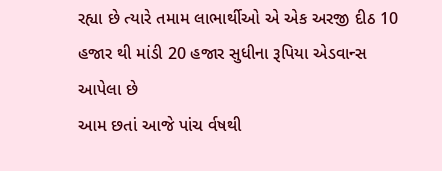રહ્યા છે ત્યારે તમામ લાભાર્થીઓ એ એક અરજી દીઠ 10 હજાર થી માંડી 20 હજાર સુધીના રૂપિયા એડવાન્સ આપેલા છે
આમ છતાં આજે પાંચ ર્વષથી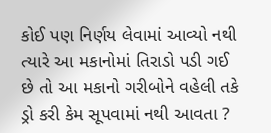કોઈ પણ નિર્ણય લેવામાં આવ્યો નથી ત્યારે આ મકાનોમાં તિરાડો પડી ગઈ છે તો આ મકાનો ગરીબોને વહેલી તકે ડ્રો કરી કેમ સૂપવામાં નથી આવતા ?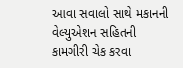આવા સવાલો સાથે મકાનની વેલ્યુએશન સહિતની કામગીરી ચેક કરવા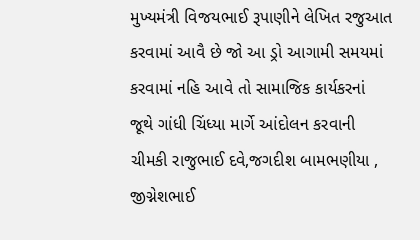મુખ્યમંત્રી વિજયભાઈ રૂપાણીને લેખિત રજુઆત કરવામાં આવૈ છે જો આ ડ્રો આગામી સમયમાં કરવામાં નહિ આવે તો સામાજિક કાર્યકરનાં જૂથે ગાંધી ચિંધ્યા માર્ગે આંદોલન કરવાની ચીમકી રાજુભાઈ દવે,જગદીશ બામભણીયા , જીગ્નેશભાઈ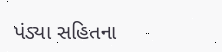પંડ્યા સહિતના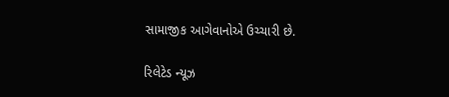સામાજીક આગેવાનોએ ઉચ્ચારી છે.

રિલેટેડ ન્યૂઝ